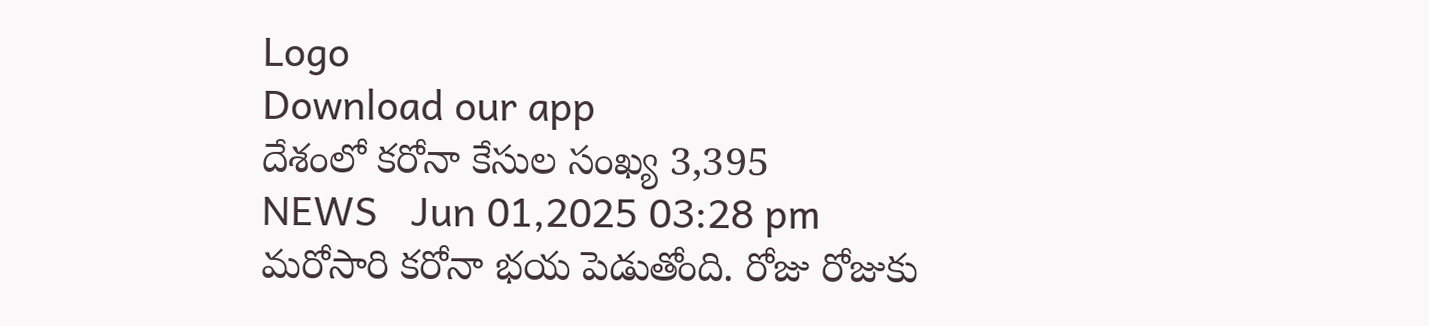Logo
Download our app
దేశంలో క‌రోనా కేసుల సంఖ్య 3,395
NEWS   Jun 01,2025 03:28 pm
మ‌రోసారి క‌రోనా భ‌య పెడుతోంది. రోజు రోజుకు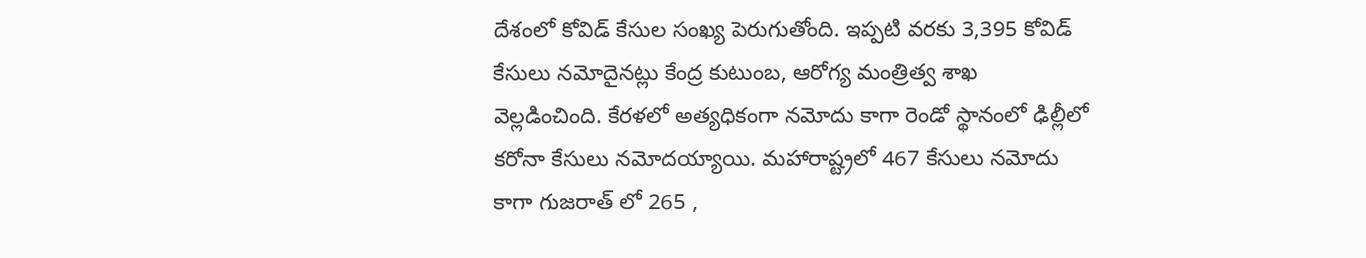దేశంలో కోవిడ్ కేసుల సంఖ్య పెరుగుతోంది. ఇప్ప‌టి వ‌ర‌కు 3,395 కోవిడ్ కేసులు న‌మోదైన‌ట్లు కేంద్ర కుటుంబ‌, ఆరోగ్య మంత్రిత్వ శాఖ వెల్ల‌డించింది. కేర‌ళ‌లో అత్య‌ధికంగా న‌మోదు కాగా రెండో స్థానంలో ఢిల్లీలో క‌రోనా కేసులు న‌మోద‌య్యాయి. మ‌హారాష్ట్ర‌లో 467 కేసులు న‌మోదు కాగా గుజ‌రాత్ లో 265 ,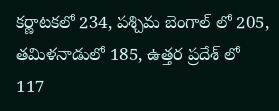క‌ర్ణాట‌క‌లో 234, ప‌శ్చిమ బెంగాల్ లో 205, త‌మిళ‌నాడులో 185, ఉత్త‌ర ప్ర‌దేశ్ లో 117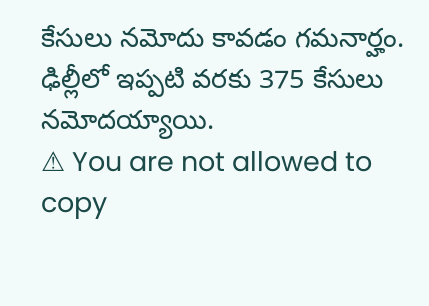కేసులు న‌మోదు కావ‌డం గ‌మ‌నార్హం. ఢిల్లీలో ఇప్ప‌టి వ‌ర‌కు 375 కేసులు న‌మోద‌య్యాయి.
⚠ You are not allowed to copy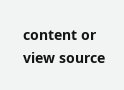content or view source